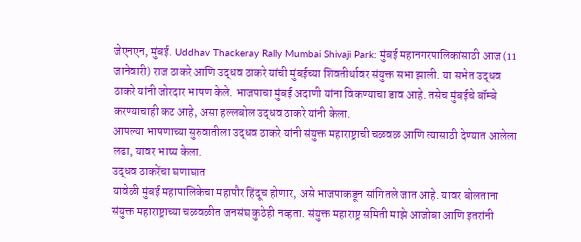जेएनएन, मुंबई. Uddhav Thackeray Rally Mumbai Shivaji Park: मुंबई महानगरपालिकांसाठी आज (11 जानेवारी) राज ठाकरे आणि उद्धव ठाकरे यांची मुंबईच्या शिवतीर्थावर संयुक्त सभा झाली. या सभेत उद्धव ठाकरे यांनी जोरदार भाषण केले. भाजपाचा मुंबई अदाणी यांना विकण्याचा डाव आहे. तसेच मुंबईचे बॉम्बे करण्याचाही कट आहे, असा हल्लबोल उद्धव ठाकरे यांनी केला.
आपल्या भाषणाच्या सुरुवातीला उद्धव ठाकरे यांनी संयुक्त महाराष्ट्राची चळवळ आणि त्यासाठी देण्यात आलेला लढा, यावर भाष्य केला.
उद्धव ठाकरेंचा घणाघात
यावेळी मुंबई महापालिकेचा महापौर हिंदूच होणार, असे भाजपाकडून सांगितले जात आहे. यावर बोलताना संयुक्त महाराष्ट्राच्या चळवळीत जनसंघ कुठेही नव्हता. संयुक्त महाराष्ट्र समिती माझे आजोबा आणि इतरांनी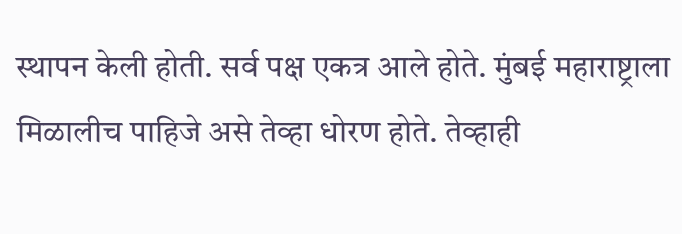स्थापन केली होती. सर्व पक्ष एकत्र आले होते. मुंबई महाराष्ट्राला मिळालीच पाहिजे असे तेव्हा धोरण होते. तेव्हाही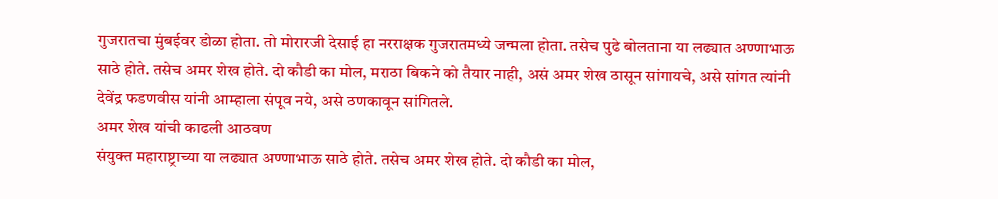गुजरातचा मुंबईवर डोळा होता. तो मोरारजी देसाई हा नरराक्षक गुजरातमध्ये जन्मला होता. तसेच पुढे बोलताना या लढ्यात अण्णाभाऊ साठे होते. तसेच अमर शेख होते. दो कौडी का मोल, मराठा बिकने को तैयार नाही, असं अमर शेख ठासून सांगायचे, असे सांगत त्यांनी देवेंद्र फडणवीस यांनी आम्हाला संपूव नये, असे ठणकावून सांगितले.
अमर शेख यांची काढली आठवण
संयुक्त महाराष्ट्राच्या या लढ्यात अण्णाभाऊ साठे होते. तसेच अमर शेख होते. दो कौडी का मोल,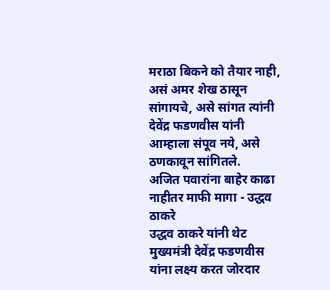मराठा बिकने को तैयार नाही, असं अमर शेख ठासून सांगायचे, असे सांगत त्यांनी देवेंद्र फडणवीस यांनी आम्हाला संपूव नये, असे ठणकावून सांगितले.
अजित पवारांना बाहेर काढा नाहीतर माफी मागा - उद्धव ठाकरे
उद्धव ठाकरे यांनी थेट मुख्यमंत्री देवेंद्र फडणवीस यांना लक्ष्य करत जोरदार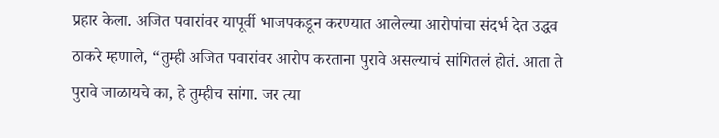प्रहार केला. अजित पवारांवर यापूर्वी भाजपकडून करण्यात आलेल्या आरोपांचा संदर्भ देत उद्धव ठाकरे म्हणाले, “तुम्ही अजित पवारांवर आरोप करताना पुरावे असल्याचं सांगितलं होतं. आता ते पुरावे जाळायचे का, हे तुम्हीच सांगा. जर त्या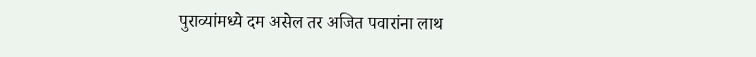पुराव्यांमध्ये दम असेल तर अजित पवारांना लाथ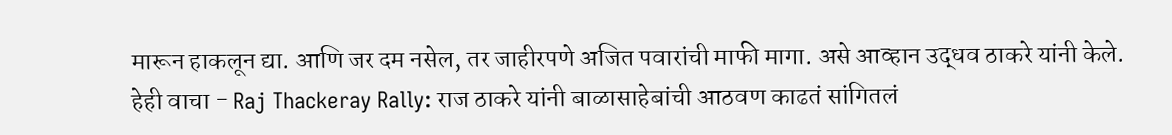मारून हाकलून द्या. आणि जर दम नसेल, तर जाहीरपणे अजित पवारांची माफी मागा. असे आव्हान उद्धव ठाकरे यांनी केले.
हेही वाचा - Raj Thackeray Rally: राज ठाकरे यांनी बाळासाहेबांची आठवण काढतं सांगितलं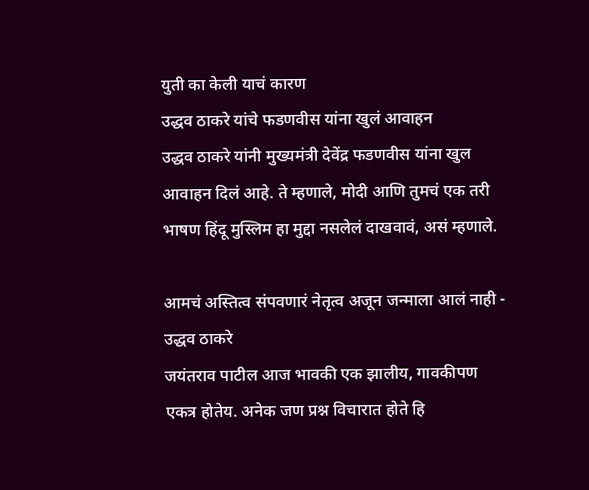युती का केली याचं कारण
उद्धव ठाकरे यांचे फडणवीस यांना खुलं आवाहन
उद्धव ठाकरे यांनी मुख्यमंत्री देवेंद्र फडणवीस यांना खुल आवाहन दिलं आहे. ते म्हणाले, मोदी आणि तुमचं एक तरी भाषण हिंदू मुस्लिम हा मुद्दा नसलेलं दाखवावं, असं म्हणाले.

आमचं अस्तित्व संपवणारं नेतृत्व अजून जन्माला आलं नाही - उद्धव ठाकरे
जयंतराव पाटील आज भावकी एक झालीय, गावकीपण एकत्र होतेय. अनेक जण प्रश्न विचारात होते हि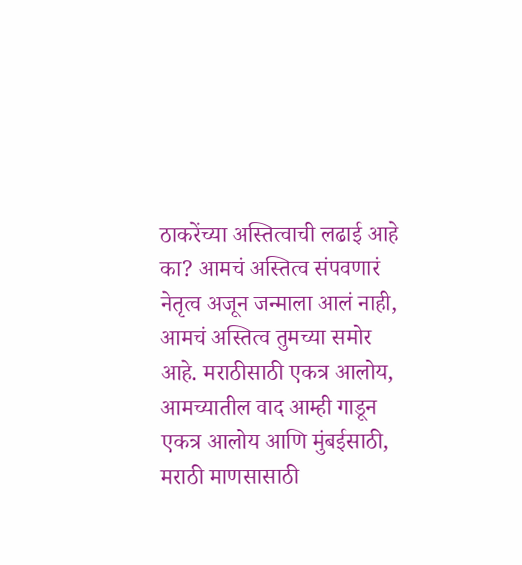ठाकरेंच्या अस्तित्वाची लढाई आहे का? आमचं अस्तित्व संपवणारं नेतृत्व अजून जन्माला आलं नाही, आमचं अस्तित्व तुमच्या समोर आहे. मराठीसाठी एकत्र आलोय, आमच्यातील वाद आम्ही गाडून एकत्र आलोय आणि मुंबईसाठी, मराठी माणसासाठी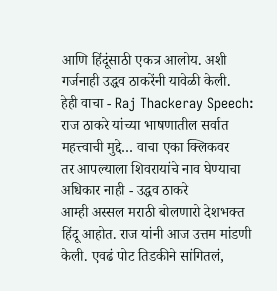आणि हिंदूंसाठी एकत्र आलोय. अशी गर्जनाही उद्धव ठाकरेंनी यावेळी केली.
हेही वाचा - Raj Thackeray Speech: राज ठाकरे यांच्या भाषणातील सर्वात महत्त्वाची मुद्दे… वाचा एका क्लिकवर
तर आपल्याला शिवरायांचे नाव घेण्याचा अधिकार नाही - उद्धव ठाकरे
आम्ही अस्सल मराठी बोलणारो देशभक्त हिंदू आहोत. राज यांनी आज उत्तम मांडणी केली. एवढं पोट तिडकीने सांगितलं,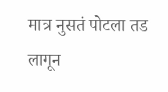मात्र नुसतं पोटला तड लागून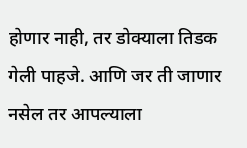होणार नाही, तर डोक्याला तिडक गेली पाहजे. आणि जर ती जाणार नसेल तर आपल्याला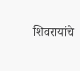शिवरायांचे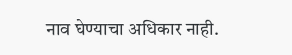नाव घेण्याचा अधिकार नाही.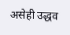असेही उद्धव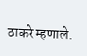ठाकरे म्हणाले.